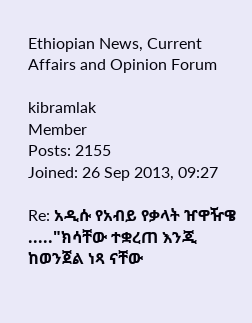Ethiopian News, Current Affairs and Opinion Forum

kibramlak
Member
Posts: 2155
Joined: 26 Sep 2013, 09:27

Re: አዲሱ የአብይ የቃላት ዠዋዥዌ ....."ክሳቸው ተቋረጠ እንጂ ከወንጀል ነጻ ናቸው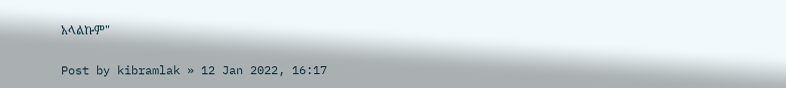አላልኩም"

Post by kibramlak » 12 Jan 2022, 16:17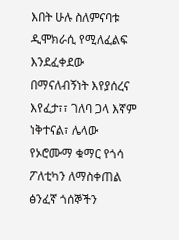እበት ሁሉ ስለምናባቱ ዲሞክራሲ የሚለፈልፍ እንደፈቀደው በማናለብኝነት እየያሰረና እየፈታ፣፣ ገለባ ጋላ እኛም ነቅተናል፣ ሌላው የኦሮሙማ ቁማር የጎሳ ፖለቲካን ለማስቀጠል ፅንፈኛ ጎሰኞችን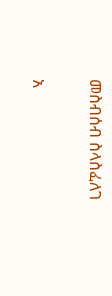መስብሰብ ስላስፈለገ

አ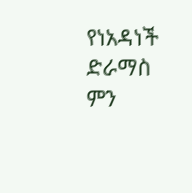የነአዳነች ድራማስ ምን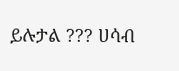ይሉታል ??? ሀሳብ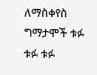ለማስቀየስ
ግማታሞች ቱፉ ቱፉ ቱፉ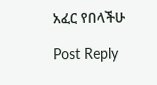አፈር የበላችሁ

Post Reply